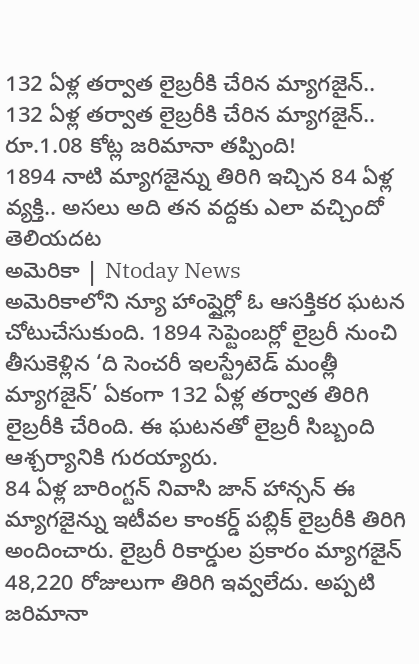132 ఏళ్ల తర్వాత లైబ్రరీకి చేరిన మ్యాగజైన్..
132 ఏళ్ల తర్వాత లైబ్రరీకి చేరిన మ్యాగజైన్.. రూ.1.08 కోట్ల జరిమానా తప్పింది!
1894 నాటి మ్యాగజైన్ను తిరిగి ఇచ్చిన 84 ఏళ్ల వ్యక్తి.. అసలు అది తన వద్దకు ఎలా వచ్చిందో తెలియదట
అమెరికా | Ntoday News
అమెరికాలోని న్యూ హాంప్షైర్లో ఓ ఆసక్తికర ఘటన చోటుచేసుకుంది. 1894 సెప్టెంబర్లో లైబ్రరీ నుంచి తీసుకెళ్లిన ‘ది సెంచరీ ఇలస్ట్రేటెడ్ మంత్లీ మ్యాగజైన్’ ఏకంగా 132 ఏళ్ల తర్వాత తిరిగి లైబ్రరీకి చేరింది. ఈ ఘటనతో లైబ్రరీ సిబ్బంది ఆశ్చర్యానికి గురయ్యారు.
84 ఏళ్ల బారింగ్టన్ నివాసి జాన్ హాన్సన్ ఈ మ్యాగజైన్ను ఇటీవల కాంకర్డ్ పబ్లిక్ లైబ్రరీకి తిరిగి అందించారు. లైబ్రరీ రికార్డుల ప్రకారం మ్యాగజైన్ 48,220 రోజులుగా తిరిగి ఇవ్వలేదు. అప్పటి జరిమానా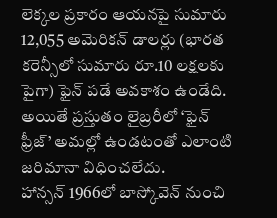లెక్కల ప్రకారం ఆయనపై సుమారు 12,055 అమెరికన్ డాలర్లు (భారత కరెన్సీలో సుమారు రూ.10 లక్షలకు పైగా) ఫైన్ పడే అవకాశం ఉండేది. అయితే ప్రస్తుతం లైబ్రరీలో ‘ఫైన్ ఫ్రీజ్’ అమల్లో ఉండటంతో ఎలాంటి జరిమానా విధించలేదు.
హాన్సన్ 1966లో బాస్కోవెన్ నుంచి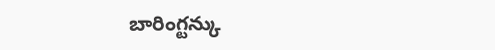బారింగ్టన్కు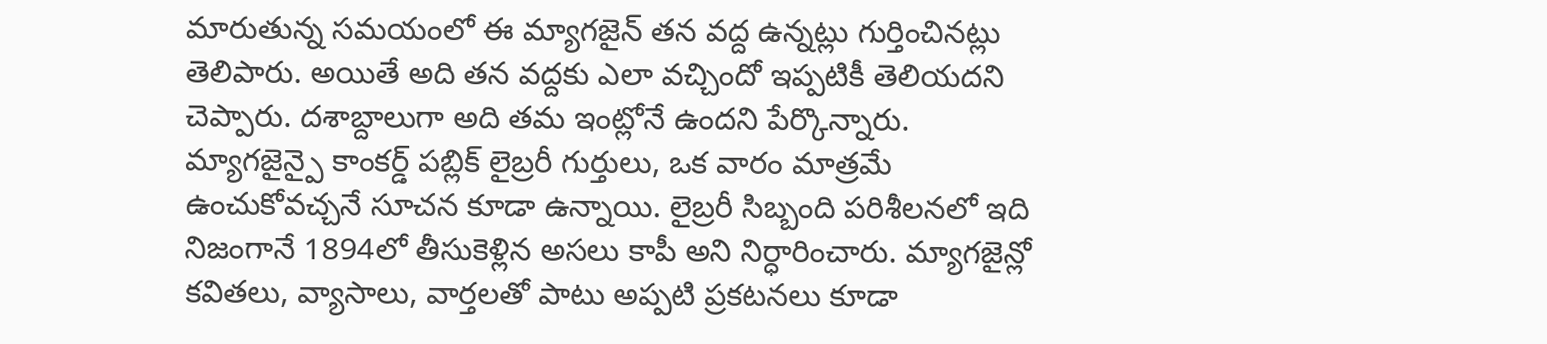మారుతున్న సమయంలో ఈ మ్యాగజైన్ తన వద్ద ఉన్నట్లు గుర్తించినట్లు తెలిపారు. అయితే అది తన వద్దకు ఎలా వచ్చిందో ఇప్పటికీ తెలియదని చెప్పారు. దశాబ్దాలుగా అది తమ ఇంట్లోనే ఉందని పేర్కొన్నారు.
మ్యాగజైన్పై కాంకర్డ్ పబ్లిక్ లైబ్రరీ గుర్తులు, ఒక వారం మాత్రమే ఉంచుకోవచ్చనే సూచన కూడా ఉన్నాయి. లైబ్రరీ సిబ్బంది పరిశీలనలో ఇది నిజంగానే 1894లో తీసుకెళ్లిన అసలు కాపీ అని నిర్ధారించారు. మ్యాగజైన్లో కవితలు, వ్యాసాలు, వార్తలతో పాటు అప్పటి ప్రకటనలు కూడా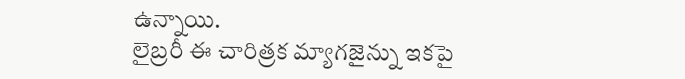ఉన్నాయి.
లైబ్రరీ ఈ చారిత్రక మ్యాగజైన్ను ఇకపై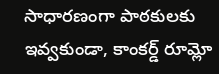సాధారణంగా పాఠకులకు ఇవ్వకుండా, కాంకర్డ్ రూమ్లో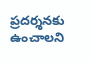ప్రదర్శనకు ఉంచాలని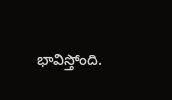భావిస్తోంది.